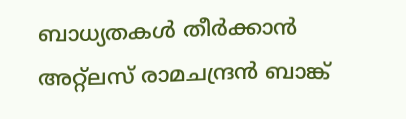ബാധ്യതകള്‍ തീര്‍ക്കാന്‍ അറ്റ്‍ലസ് രാമചന്ദ്രന്‍ ബാങ്ക്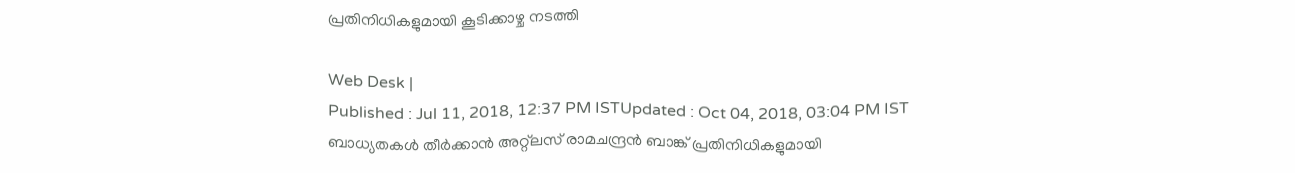പ്രതിനിധികളുമായി കൂടിക്കാഴ്ച നടത്തി

Web Desk |
Published : Jul 11, 2018, 12:37 PM ISTUpdated : Oct 04, 2018, 03:04 PM IST
ബാധ്യതകള്‍ തീര്‍ക്കാന്‍ അറ്റ്‍ലസ് രാമചന്ദ്രന്‍ ബാങ്ക് പ്രതിനിധികളുമായി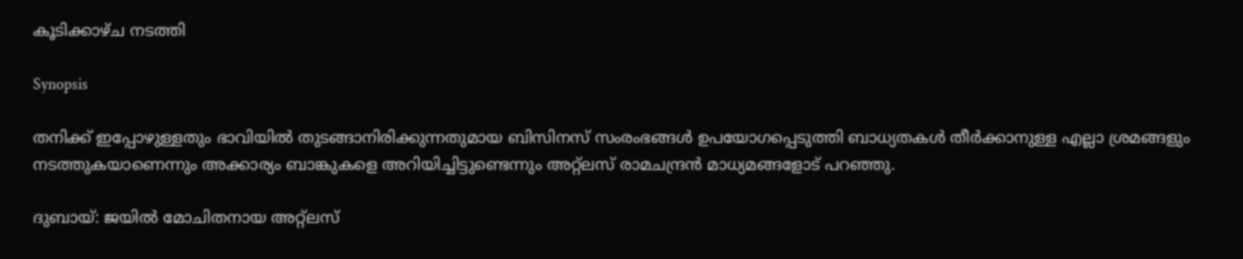കൂടിക്കാഴ്ച നടത്തി

Synopsis

തനിക്ക് ഇപ്പോഴുള്ളതും ഭാവിയില്‍ തുടങ്ങാനിരിക്കുന്നതുമായ ബിസിനസ് സംരംഭങ്ങള്‍ ഉപയോഗപ്പെടുത്തി ബാധ്യതകള്‍ തീര്‍ക്കാനുള്ള എല്ലാ ശ്രമങ്ങളും നടത്തുകയാണെന്നും അക്കാര്യം ബാങ്കുകളെ അറിയിച്ചിട്ടുണ്ടെന്നും അറ്റ്‍ലസ് രാമചന്ദ്രന്‍ മാധ്യമങ്ങളോട് പറഞ്ഞു.

ദുബായ്: ജയില്‍ മോചിതനായ അറ്റ്‍ലസ്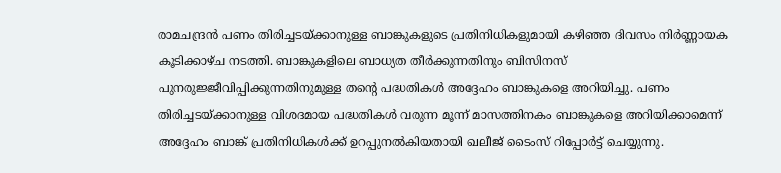രാമചന്ദ്രന്‍ പണം തിരിച്ചടയ്‌ക്കാനുള്ള ബാങ്കുകളുടെ പ്രതിനിധികളുമായി കഴിഞ്ഞ ദിവസം നിര്‍ണ്ണായക കൂടിക്കാഴ്ച നടത്തി. ബാങ്കുകളിലെ ബാധ്യത തീര്‍ക്കുന്നതിനും ബിസിനസ് പുനരുജ്ജീവിപ്പിക്കുന്നതിനുമുള്ള തന്റെ പദ്ധതികള്‍ അദ്ദേഹം ബാങ്കുകളെ അറിയിച്ചു. പണം തിരിച്ചടയ്‌ക്കാനുള്ള വിശദമായ പദ്ധതികള്‍ വരുന്ന മൂന്ന് മാസത്തിനകം ബാങ്കുകളെ അറിയിക്കാമെന്ന് അദ്ദേഹം ബാങ്ക് പ്രതിനിധികള്‍ക്ക് ഉറപ്പുനല്‍കിയതായി ഖലീജ് ടൈംസ് റിപ്പോര്‍ട്ട് ചെയ്യുന്നു.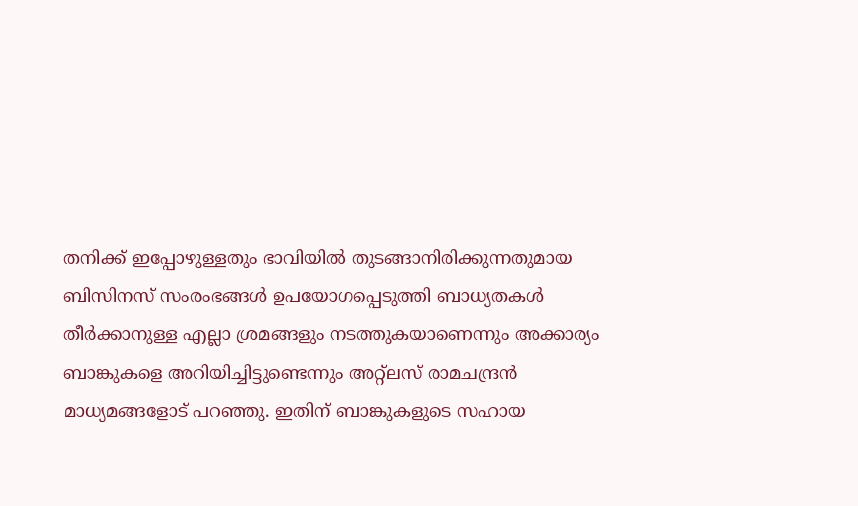തനിക്ക് ഇപ്പോഴുള്ളതും ഭാവിയില്‍ തുടങ്ങാനിരിക്കുന്നതുമായ ബിസിനസ് സംരംഭങ്ങള്‍ ഉപയോഗപ്പെടുത്തി ബാധ്യതകള്‍ തീര്‍ക്കാനുള്ള എല്ലാ ശ്രമങ്ങളും നടത്തുകയാണെന്നും അക്കാര്യം ബാങ്കുകളെ അറിയിച്ചിട്ടുണ്ടെന്നും അറ്റ്‍ലസ് രാമചന്ദ്രന്‍ മാധ്യമങ്ങളോട് പറഞ്ഞു. ഇതിന് ബാങ്കുകളുടെ സഹായ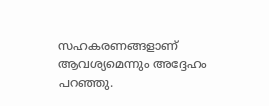സഹകരണങ്ങളാണ് ആവശ്യമെന്നും അദ്ദേഹം പറഞ്ഞു.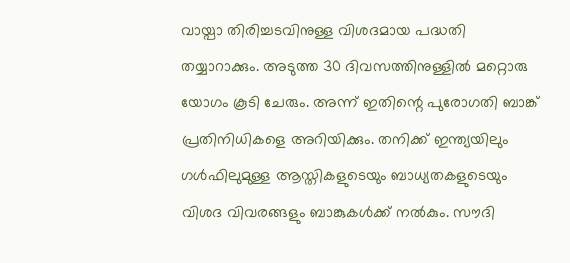വായ്പാ തിരിച്ചടവിനുള്ള വിശദമായ പദ്ധതി തയ്യാറാക്കും. അടുത്ത 30 ദിവസത്തിനുള്ളില്‍ മറ്റൊരു യോഗം കൂടി ചേരും. അന്ന് ഇതിന്റെ പുരോഗതി ബാങ്ക് പ്രതിനിധികളെ അറിയിക്കും. തനിക്ക് ഇന്ത്യയിലും ഗള്‍ഫിലുമുള്ള ആസ്തികളുടെയും ബാധ്യതകളുടെയും വിശദ വിവരങ്ങളും ബാങ്കുകള്‍ക്ക് നല്‍കും. സൗദി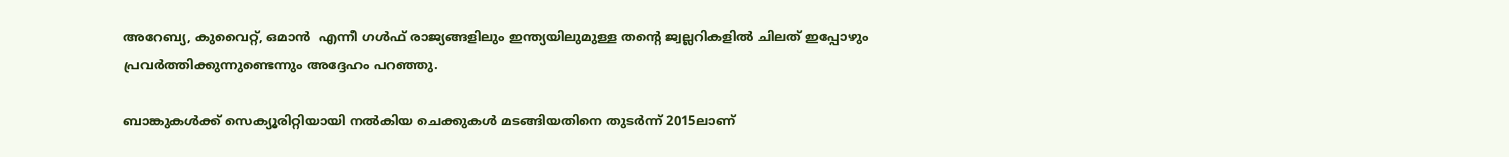അറേബ്യ, കുവൈറ്റ്, ഒമാന്‍  എന്നീ ഗള്‍ഫ് രാജ്യങ്ങളിലും ഇന്ത്യയിലുമുള്ള തന്റെ ജ്വല്ലറികളില്‍ ചിലത് ഇപ്പോഴും പ്രവര്‍ത്തിക്കുന്നുണ്ടെന്നും അദ്ദേഹം പറഞ്ഞു.

ബാങ്കുകള്‍ക്ക് സെക്യൂരിറ്റിയായി നല്‍കിയ ചെക്കുകള്‍ മടങ്ങിയതിനെ തുടര്‍ന്ന് 2015ലാണ്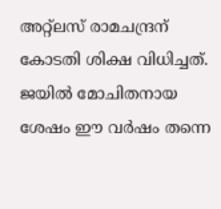അറ്റ്‍ലസ് രാമചന്ദ്രന് കോടതി ശിക്ഷ വിധിച്ചത്. ജയില്‍ മോചിതനായ ശേഷം ഈ വര്‍ഷം തന്നെ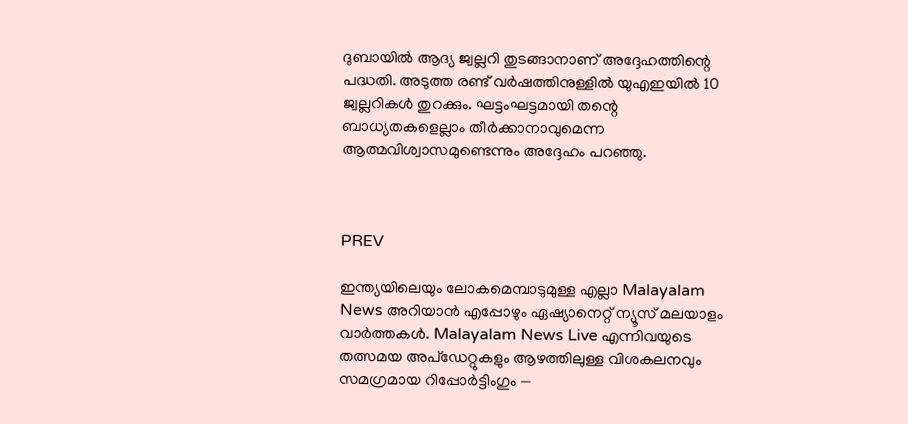ദുബായില്‍ ആദ്യ ജ്വല്ലറി തുടങ്ങാനാണ് അദ്ദേഹത്തിന്റെ പദ്ധതി. അടുത്ത രണ്ട് വര്‍ഷത്തിനുള്ളില്‍ യുഎഇയില്‍ 10 ജ്വല്ലറികള്‍ തുറക്കും. ഘട്ടംഘട്ടമായി തന്റെ ബാധ്യതകളെല്ലാം തീര്‍ക്കാനാവുമെന്ന ആത്മവിശ്വാസമുണ്ടെന്നും അദ്ദേഹം പറഞ്ഞു.



PREV

ഇന്ത്യയിലെയും ലോകമെമ്പാടുമുള്ള എല്ലാ Malayalam News അറിയാൻ എപ്പോഴും ഏഷ്യാനെറ്റ് ന്യൂസ് മലയാളം വാർത്തകൾ. Malayalam News Live എന്നിവയുടെ തത്സമയ അപ്‌ഡേറ്റുകളും ആഴത്തിലുള്ള വിശകലനവും സമഗ്രമായ റിപ്പോർട്ടിംഗും —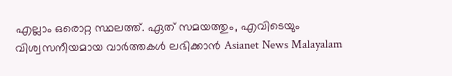എല്ലാം ഒരൊറ്റ സ്ഥലത്ത്. ഏത് സമയത്തും, എവിടെയും വിശ്വസനീയമായ വാർത്തകൾ ലഭിക്കാൻ Asianet News Malayalam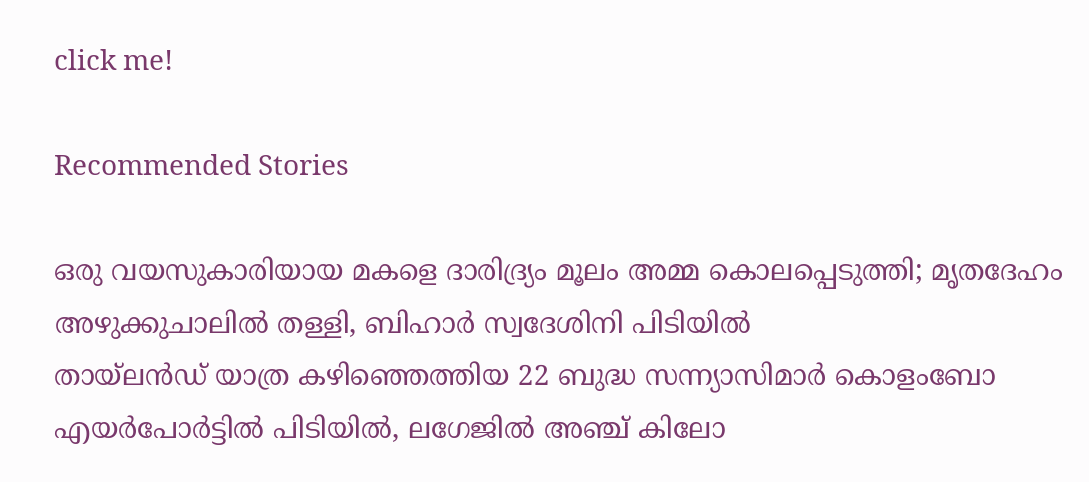click me!

Recommended Stories

ഒരു വയസുകാരിയായ മകളെ ദാരിദ്ര്യം മൂലം അമ്മ കൊലപ്പെടുത്തി; മൃതദേഹം അഴുക്കുചാലിൽ തള്ളി, ബിഹാർ സ്വദേശിനി പിടിയിൽ
തായ്‌ലൻഡ് യാത്ര കഴിഞ്ഞെത്തിയ 22 ബുദ്ധ സന്ന്യാസിമാർ കൊളംബോ എയര്‍പോര്‍ട്ടിൽ പിടിയിൽ, ലഗേജിൽ അഞ്ച് കിലോ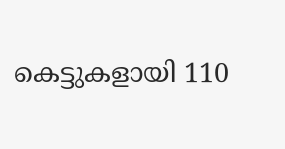കെട്ടുകളായി 110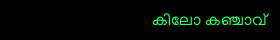കിലോ കഞ്ചാവ്